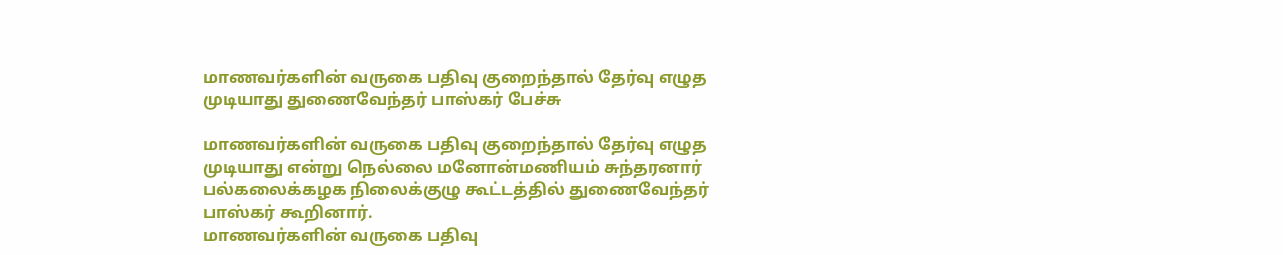மாணவர்களின் வருகை பதிவு குறைந்தால் தேர்வு எழுத முடியாது துணைவேந்தர் பாஸ்கர் பேச்சு

மாணவர்களின் வருகை பதிவு குறைந்தால் தேர்வு எழுத முடியாது என்று நெல்லை மனோன்மணியம் சுந்தரனார் பல்கலைக்கழக நிலைக்குழு கூட்டத்தில் துணைவேந்தர் பாஸ்கர் கூறினார்.
மாணவர்களின் வருகை பதிவு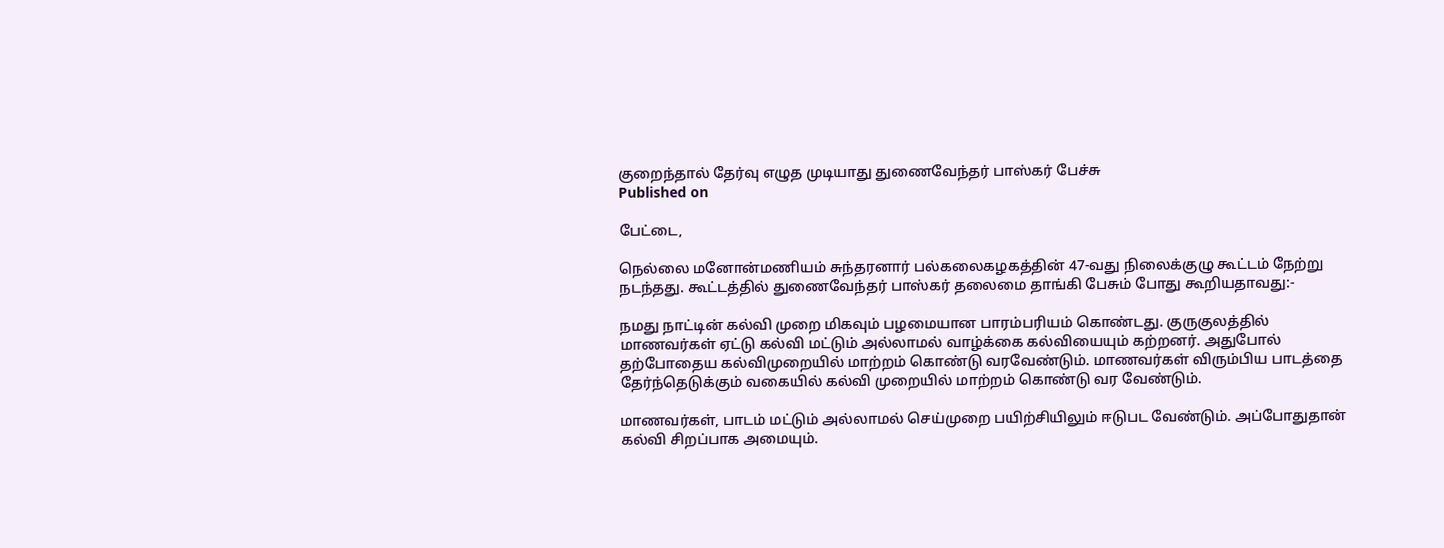குறைந்தால் தேர்வு எழுத முடியாது துணைவேந்தர் பாஸ்கர் பேச்சு
Published on

பேட்டை,

நெல்லை மனோன்மணியம் சுந்தரனார் பல்கலைகழகத்தின் 47-வது நிலைக்குழு கூட்டம் நேற்று நடந்தது. கூட்டத்தில் துணைவேந்தர் பாஸ்கர் தலைமை தாங்கி பேசும் போது கூறியதாவது:-

நமது நாட்டின் கல்வி முறை மிகவும் பழமையான பாரம்பரியம் கொண்டது. குருகுலத்தில் மாணவர்கள் ஏட்டு கல்வி மட்டும் அல்லாமல் வாழ்க்கை கல்வியையும் கற்றனர். அதுபோல் தற்போதைய கல்விமுறையில் மாற்றம் கொண்டு வரவேண்டும். மாணவர்கள் விரும்பிய பாடத்தை தேர்ந்தெடுக்கும் வகையில் கல்வி முறையில் மாற்றம் கொண்டு வர வேண்டும்.

மாணவர்கள், பாடம் மட்டும் அல்லாமல் செய்முறை பயிற்சியிலும் ஈடுபட வேண்டும். அப்போதுதான் கல்வி சிறப்பாக அமையும்.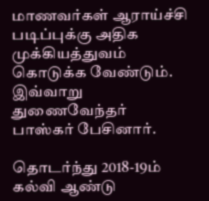மாணவர்கள் ஆராய்ச்சி படிப்புக்கு அதிக முக்கியத்துவம் கொடுக்க வேண்டும். இவ்வாறு துணைவேந்தர் பாஸ்கர் பேசினார்.

தொடர்ந்து 2018-19ம் கல்வி ஆண்டு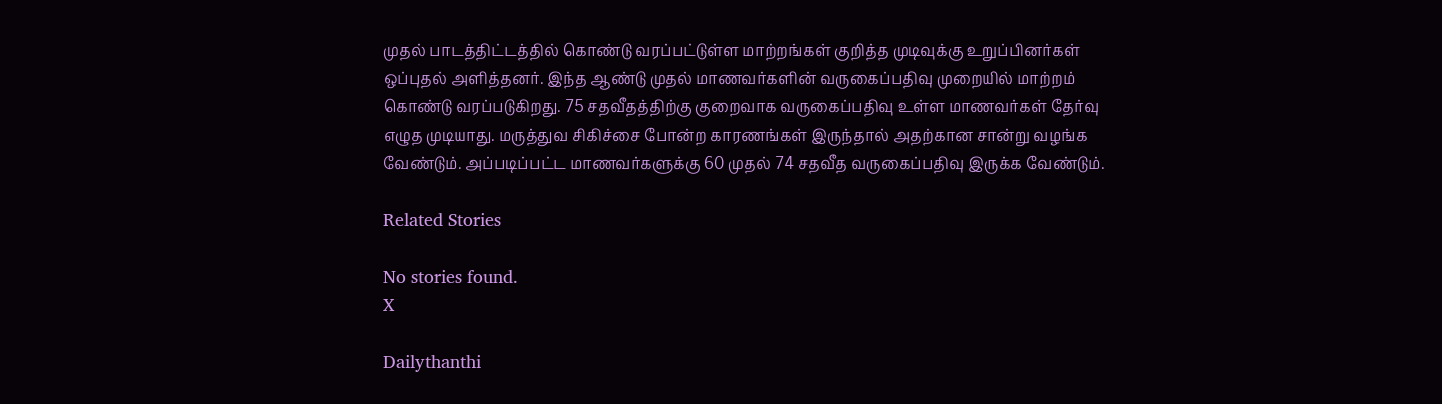முதல் பாடத்திட்டத்தில் கொண்டு வரப்பட்டுள்ள மாற்றங்கள் குறித்த முடிவுக்கு உறுப்பினர்கள் ஒப்புதல் அளித்தனர். இந்த ஆண்டு முதல் மாணவர்களின் வருகைப்பதிவு முறையில் மாற்றம் கொண்டு வரப்படுகிறது. 75 சதவீதத்திற்கு குறைவாக வருகைப்பதிவு உள்ள மாணவர்கள் தேர்வு எழுத முடியாது. மருத்துவ சிகிச்சை போன்ற காரணங்கள் இருந்தால் அதற்கான சான்று வழங்க வேண்டும். அப்படிப்பட்ட மாணவர்களுக்கு 60 முதல் 74 சதவீத வருகைப்பதிவு இருக்க வேண்டும்.

Related Stories

No stories found.
X

Dailythanthi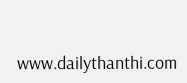www.dailythanthi.com